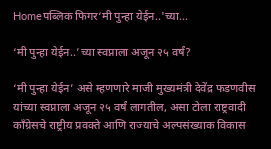Homeपब्लिक फिगर‘मी पुन्हा येईन..'च्या...

‘मी पुन्हा येईन..’च्या स्वप्नाला अजून २५ वर्षं?

‘मी पुन्हा येईन’ असे म्हणणारे माजी मुख्यमंत्री देवेंद्र फडणवीस यांच्या स्वप्नाला अजून २५ वर्षं लागतील, असा टोला राष्ट्रवादी काँग्रेसचे राष्ट्रीय प्रवक्ते आणि राज्याचे अल्पसंख्याक विकास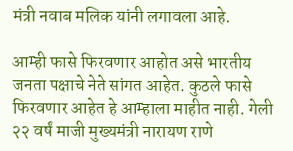मंत्री नवाब मलिक यांनी लगावला आहे.

आम्ही फासे फिरवणार आहोत असे भारतीय जनता पक्षाचे नेते सांगत आहेत. कुठले फासे फिरवणार आहेत हे आम्हाला माहीत नाही. गेली २२ वर्षं माजी मुख्यमंत्री नारायण राणे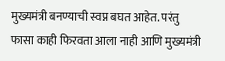मुख्यमंत्री बनण्याची स्वप्न बघत आहेत. परंतु फासा काही फिरवता आला नाही आणि मुख्यमंत्री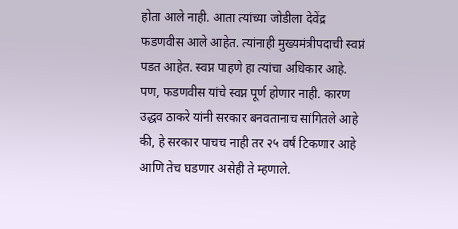होता आले नाही. आता त्यांच्या जोडीला देवेंद्र फडणवीस आले आहेत. त्यांनाही मुख्यमंत्रीपदाची स्वप्नं पडत आहेत. स्वप्न पाहणे हा त्यांचा अधिकार आहे. पण, फडणवीस यांचे स्वप्न पूर्ण होणार नाही. कारण उद्धव ठाकरे यांनी सरकार बनवतानाच सांगितले आहे की, हे सरकार पाचच नाही तर २५ वर्षं टिकणार आहे आणि तेच घडणार असेही ते म्हणाले.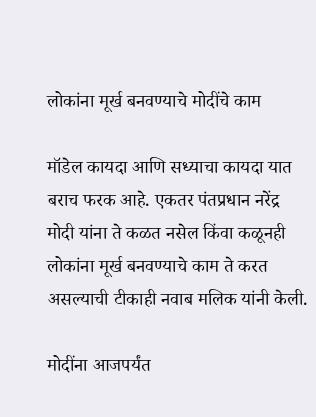लोकांना मूर्ख बनवण्याचे मोदींचे काम

मॉडेल कायदा आणि सध्याचा कायदा यात बराच फरक आहे. एकतर पंतप्रधान नरेंद्र मोदी यांना ते कळत नसेल किंवा कळूनही लोकांना मूर्ख बनवण्याचे काम ते करत असल्याची टीकाही नवाब मलिक यांनी केली.

मोदींना आजपर्यंत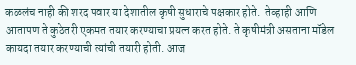कळलंच नाही की शरद पवार या देशातील कृषी सुधाराचे पक्षकार होते.  तेव्हाही आणि आतापण ते कुठेतरी एकमत तयार करण्याचा प्रयत्न करत होते. ते कृषीमंत्री असताना मॉडेल कायदा तयार करण्याची त्यांची तयारी होती. आज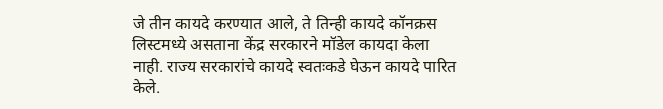जे तीन कायदे करण्यात आले, ते तिन्ही कायदे कॉनक्रस लिस्टमध्ये असताना केंद्र सरकारने मॉडेल कायदा केला नाही. राज्य सरकारांचे कायदे स्वतःकडे घेऊन कायदे पारित केले.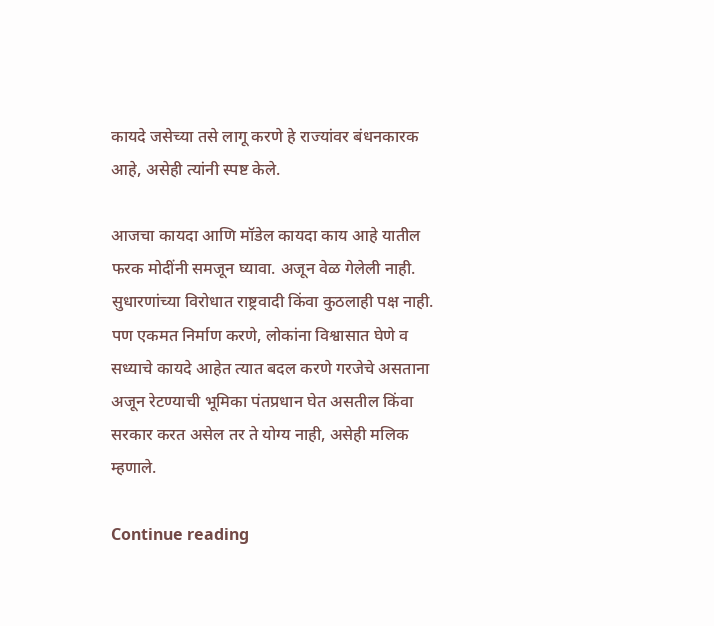कायदे जसेच्या तसे लागू करणे हे राज्यांवर बंधनकारक आहे, असेही त्यांनी स्पष्ट केले.

आजचा कायदा आणि मॉडेल कायदा काय आहे यातील फरक मोदींनी समजून घ्यावा. अजून वेळ गेलेली नाही. सुधारणांच्या विरोधात राष्ट्रवादी किंवा कुठलाही पक्ष नाही. पण एकमत निर्माण करणे, लोकांना विश्वासात घेणे व सध्याचे कायदे आहेत त्यात बदल करणे गरजेचे असताना अजून रेटण्याची भूमिका पंतप्रधान घेत असतील किंवा सरकार करत असेल तर ते योग्य नाही, असेही मलिक म्हणाले.

Continue reading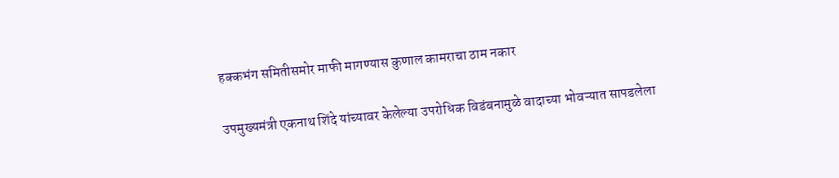हक्कभंग समितीसमोर माफी मागण्यास कुणाल कामराचा ठाम नकार

उपमुख्यमंत्री एकनाथ शिंदे यांच्यावर केलेल्या उपरोधिक विडंबनामुळे वादाच्या भोवऱ्यात सापडलेला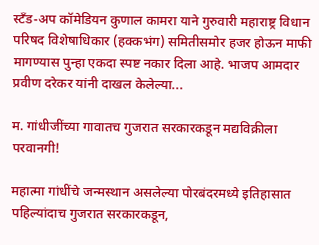स्टँड-अप कॉमेडियन कुणाल कामरा याने गुरुवारी महाराष्ट्र विधान परिषद विशेषाधिकार (हक्कभंग) समितीसमोर हजर होऊन माफी मागण्यास पुन्हा एकदा स्पष्ट नकार दिला आहे. भाजप आमदार प्रवीण दरेकर यांनी दाखल केलेल्या...

म. गांधीजींच्या गावातच गुजरात सरकारकडून मद्यविक्रीला परवानगी!

महात्मा गांधींचे जन्मस्थान असलेल्या पोरबंदरमध्ये इतिहासात पहिल्यांदाच गुजरात सरकारकडून,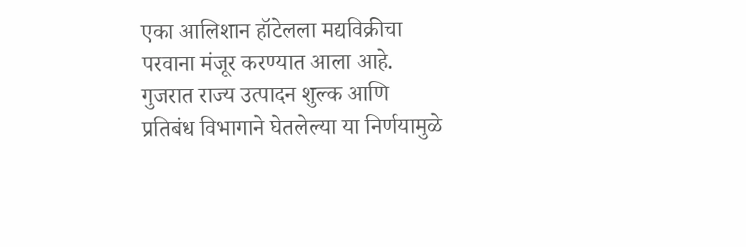एका आलिशान हॉटेलला मद्यविक्रीचा परवाना मंजूर करण्यात आला आहे. गुजरात राज्य उत्पादन शुल्क आणि प्रतिबंध विभागाने घेतलेल्या या निर्णयामुळे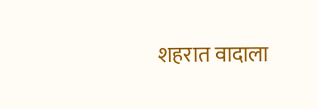शहरात वादाला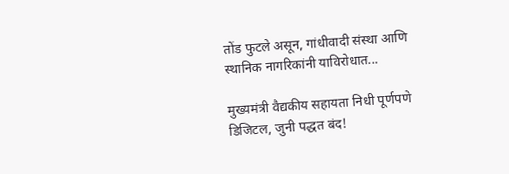तोंड फुटले असून, गांधीवादी संस्था आणि स्थानिक नागरिकांनी याविरोधात...

मुख्यमंत्री वैद्यकीय सहायता निधी पूर्णपणे डिजिटल, जुनी पद्धत बंद!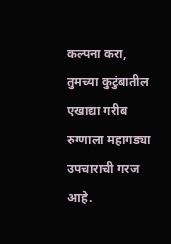कल्पना करा, तुमच्या कुटुंबातील एखाद्या गरीब रुग्णाला महागड्या उपचाराची गरज आहे.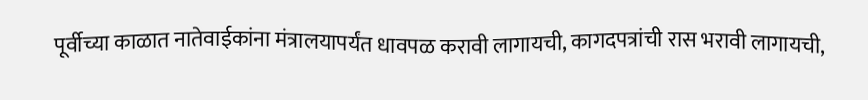पूर्वीच्या काळात नातेवाईकांना मंत्रालयापर्यंत धावपळ करावी लागायची, कागदपत्रांची रास भरावी लागायची,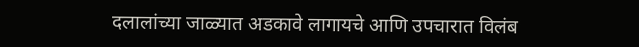दलालांच्या जाळ्यात अडकावे लागायचे आणि उपचारात विलंब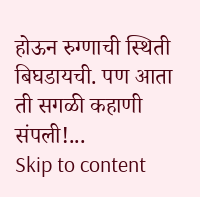होऊन रुग्णाची स्थिती बिघडायची. पण आता ती सगळी कहाणी संपली!...
Skip to content